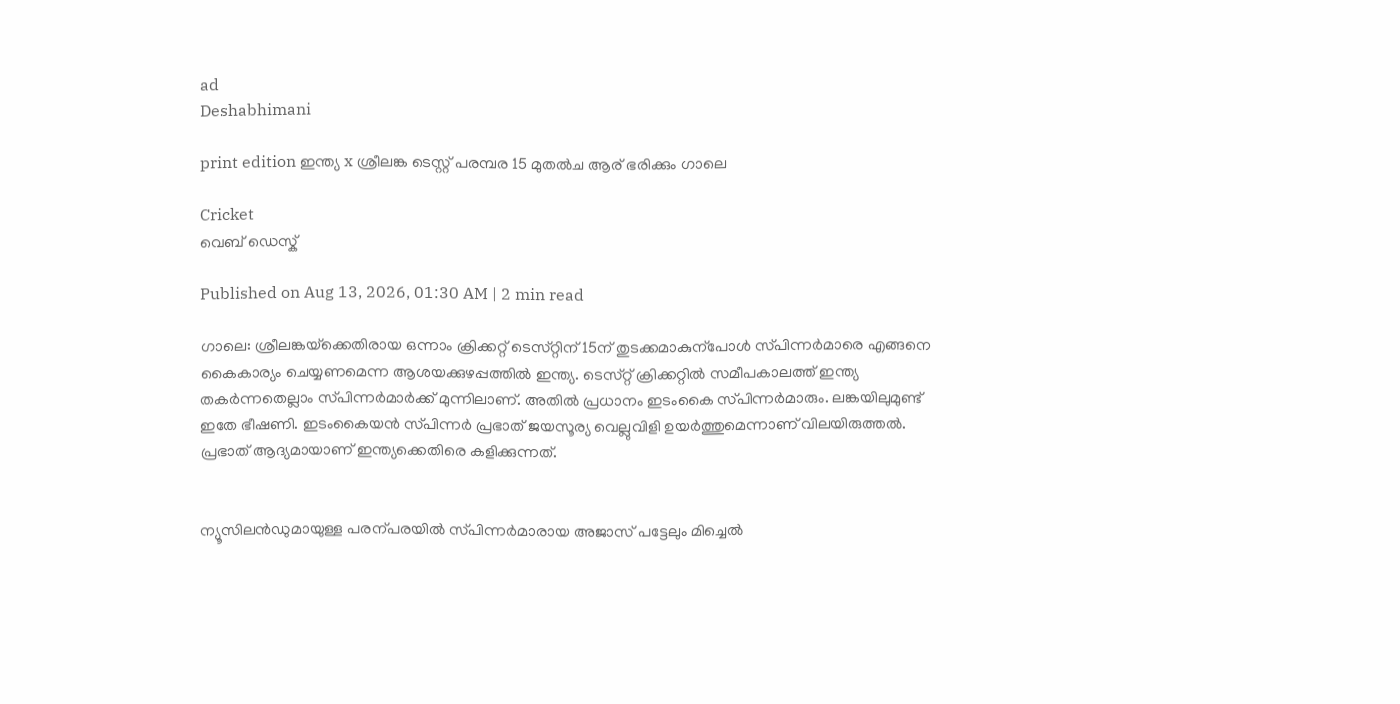ad
Deshabhimani

print edition ഇന്ത്യ x ശ്രീലങ്ക ടെസ്റ്റ് പരമ്പര 15 മുതൽച ആര്‌ ഭരിക്കും ഗാലെ

Cricket
വെബ് ഡെസ്ക്

Published on Aug 13, 2026, 01:30 AM | 2 min read

ഗാലെ: ശ്രീലങ്കയ്‌ക്കെതിരായ ഒന്നാം ക്രിക്കറ്റ്‌ ടെസ്‌റ്റിന്‌ 15ന്‌ തുടക്കമാകുന്പോൾ സ്‌പിന്നർമാരെ എങ്ങനെ കൈകാര്യം ചെയ്യണമെന്ന ആശയക്കുഴപ്പത്തിൽ ഇന്ത്യ. ടെസ്‌റ്റ്‌ ക്രിക്കറ്റിൽ സമീപകാലത്ത്‌ ഇന്ത്യ തകർന്നതെല്ലാം സ്‌പിന്നർമാർക്ക്‌ മുന്നിലാണ്‌. അതിൽ പ്രധാനം ഇടംകൈ സ്‌പിന്നർമാരും. ലങ്കയിലുമുണ്ട്‌ ഇതേ ഭീഷണി. ഇടംകൈയൻ സ്‌പിന്നർ പ്രഭാത്‌ ജയസൂര്യ വെല്ലുവിളി ഉയർത്തുമെന്നാണ്‌ വിലയിരുത്തൽ. പ്രഭാത്‌ ആദ്യമായാണ്‌ ഇന്ത്യക്കെതിരെ കളിക്കുന്നത്‌.


ന്യൂസിലൻഡുമായുള്ള പരന്പരയിൽ സ്‌പിന്നർമാരായ അജാസ്‌ പട്ടേലും മിച്ചെൽ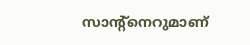സാന്റ്‌നെറുമാണ്‌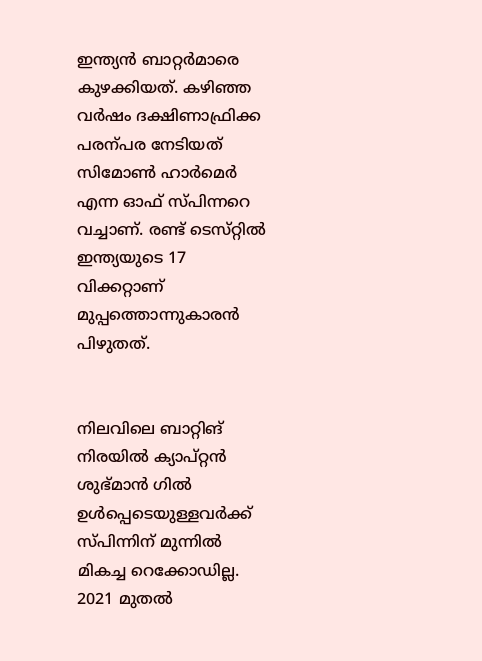ഇന്ത്യൻ ബാറ്റർമാരെ കുഴക്കിയത്‌. കഴിഞ്ഞ വർഷം ദക്ഷിണാഫ്രിക്ക പരന്പര നേടിയത്‌ സിമോൺ ഹാർമെർ എന്ന ഓഫ്‌ സ്‌പിന്നറെ വച്ചാണ്‌. രണ്ട്‌ ടെസ്‌റ്റിൽ ഇന്ത്യയുടെ 17 വിക്കറ്റാണ്‌ മുപ്പത്തൊന്നുകാരൻ പിഴുതത്‌.


നിലവിലെ ബാറ്റിങ്‌ നിരയിൽ ക്യാപ്‌റ്റൻ ശുഭ്‌മാൻ ഗിൽ ഉൾപ്പെടെയുള്ളവർക്ക്‌ സ്‌പിന്നിന്‌ മുന്നിൽ മികച്ച റെക്കോഡില്ല. 2021 മുതൽ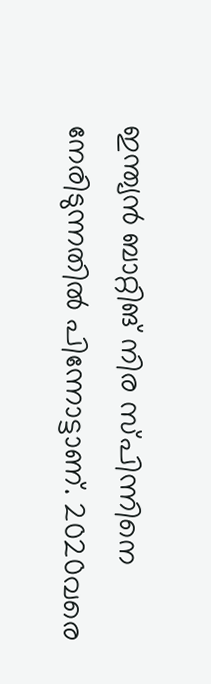ഇന്ത്യൻ ബാറ്റിങ്‌ നിര സ്‌പിന്നിനെ നേരിടുന്നതിൽ പിന്നോട്ടാണ്‌. 2020വരെ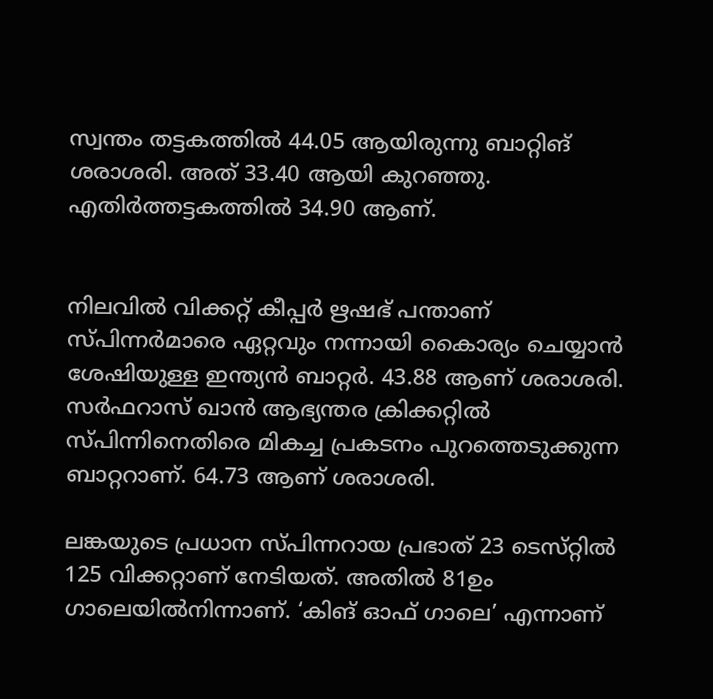സ്വന്തം തട്ടകത്തിൽ 44.05 ആയിരുന്നു ബാറ്റിങ്‌ ശരാശരി. അത്‌ 33.40 ആയി കുറഞ്ഞു. എതിർത്തട്ടകത്തിൽ 34.90 ആണ്‌.


നിലവിൽ വിക്കറ്റ്‌ കീപ്പർ ഋഷഭ്‌ പന്താണ്‌ സ്‌പിന്നർമാരെ ഏറ്റവും നന്നായി കൈാര്യം ചെയ്യാൻ ശേഷിയുള്ള ഇന്ത്യൻ ബാറ്റർ. 43.88 ആണ്‌ ശരാശരി. സർഫറാസ്‌ ഖാൻ ആഭ്യന്തര ക്രിക്കറ്റിൽ സ്‌പിന്നിനെതിരെ മികച്ച പ്രകടനം പുറത്തെടുക്കുന്ന ബാറ്ററാണ്‌. 64.73 ആണ്‌ ശരാശരി.

ലങ്കയുടെ പ്രധാന സ്‌പിന്നറായ പ്രഭാത്‌ 23 ടെസ്‌റ്റിൽ 125 വിക്കറ്റാണ്‌ നേടിയത്‌. അതിൽ 81ഉം ഗാലെയിൽനിന്നാണ്‌. ‘കിങ്‌ ഓഫ്‌ ഗാലെ’ എന്നാണ്‌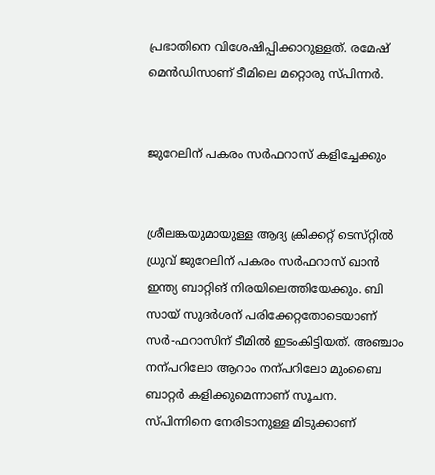പ്രഭാതിനെ വിശേഷിപ്പിക്കാറുള്ളത്‌. രമേഷ്‌ മെൻഡിസാണ്‌ ടീമിലെ മറ്റൊരു സ്‌പിന്നർ.


ജുറേലിന്‌ പകരം സർഫറാസ്‌ കളിച്ചേക്കും


ശ്രീലങ്കയുമായുള്ള ആദ്യ ക്രിക്കറ്റ്‌ ടെസ്‌റ്റിൽ ധ്രുവ്‌ ജുറേലിന്‌ പകരം സർഫറാസ്‌ ഖാൻ ഇന്ത്യ ബാറ്റിങ്‌ നിരയിലെത്തിയേക്കും. ബി സായ്‌ സുദർശന്‌ പരിക്കേറ്റതോടെയാണ്‌ സർ-ഫറാസിന്‌ ടീമിൽ ഇടംകിട്ടിയത്‌. അഞ്ചാം നന്പറിലോ ആറാം നന്പറിലോ മുംബൈ ബാറ്റർ കളിക്കുമെന്നാണ്‌ സൂചന. സ്‌പിന്നിനെ നേരിടാനുള്ള മിടുക്കാണ്‌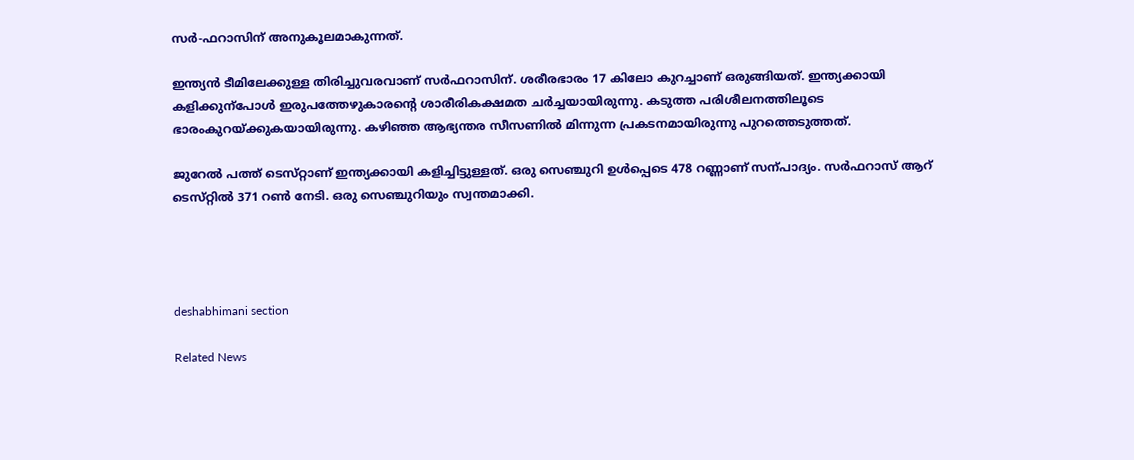സർ-ഫറാസിന്‌ അനുകൂലമാകുന്നത്‌.

ഇന്ത്യൻ ടീമിലേക്കുള്ള തിരിച്ചുവരവാണ്‌ സർഫറാസിന്‌. ശരീരഭാരം 17 കിലോ കുറച്ചാണ്‌ ഒരുങ്ങിയത്‌. ഇന്ത്യക്കായി കളിക്കുന്പോൾ ഇരുപത്തേഴുകാരന്റെ ശാരീരികക്ഷമത ചർച്ചയായിരുന്നു. കടുത്ത പരിശീലനത്തിലൂടെ ഭാരംകുറയ്‌ക്കുകയായിരുന്നു. കഴിഞ്ഞ ആഭ്യന്തര സീസണിൽ മിന്നുന്ന പ്രകടനമായിരുന്നു പുറത്തെടുത്തത്‌.

ജുറേൽ പത്ത്‌ ടെസ്‌റ്റാണ്‌ ഇന്ത്യക്കായി കളിച്ചിട്ടുള്ളത്‌. ഒരു സെഞ്ചുറി ഉൾപ്പെടെ 478 റണ്ണാണ്‌ സന്പാദ്യം. സർഫറാസ്‌ ആറ്‌ ടെസ്‌റ്റിൽ 371 റൺ നേടി. ഒരു സെഞ്ചുറിയും സ്വന്തമാക്കി.




deshabhimani section

Related News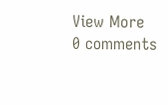View More
0 comments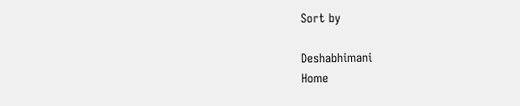Sort by

Deshabhimani
Home